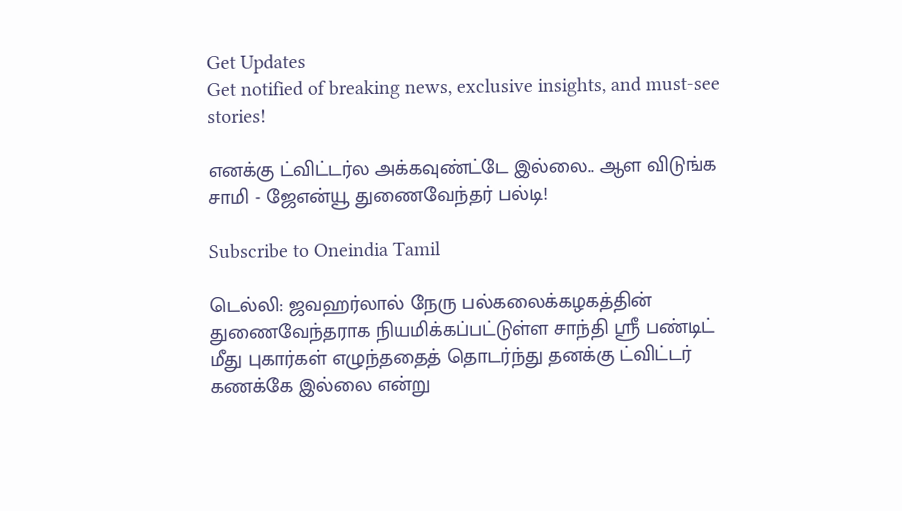Get Updates
Get notified of breaking news, exclusive insights, and must-see stories!

எனக்கு ட்விட்டர்ல அக்கவுண்ட்டே இல்லை.. ஆள விடுங்க சாமி - ஜேஎன்யூ துணைவேந்தர் பல்டி!

Subscribe to Oneindia Tamil

டெல்லி: ஜவஹர்லால் நேரு பல்கலைக்கழகத்தின் துணைவேந்தராக நியமிக்கப்பட்டுள்ள சாந்தி ஸ்ரீ பண்டிட் மீது புகார்கள் எழுந்ததைத் தொடர்ந்து தனக்கு ட்விட்டர் கணக்கே இல்லை என்று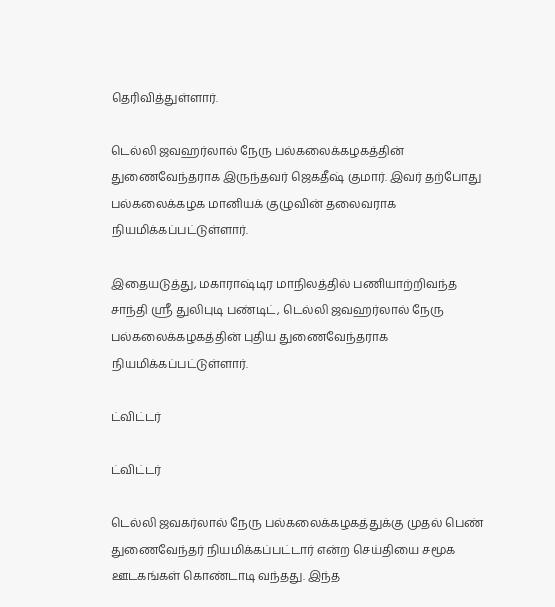தெரிவித்துள்ளார்.

டெல்லி ஜவஹர்லால் நேரு பல்கலைக்கழகத்தின் துணைவேந்தராக இருந்தவர் ஜெகதீஷ் குமார். இவர் தற்போது பல்கலைக்கழக மானியக் குழுவின் தலைவராக நியமிக்கப்பட்டுள்ளார்.

இதையடுத்து, மகாராஷ்டிர மாநிலத்தில் பணியாற்றிவந்த சாந்தி ஸ்ரீ துலிபுடி பண்டிட், டெல்லி ஜவஹர்லால் நேரு பல்கலைக்கழகத்தின் புதிய துணைவேந்தராக நியமிக்கப்பட்டுள்ளார்.

ட்விட்டர்

ட்விட்டர்

டெல்லி ஜவகர்லால் நேரு பல்கலைக்கழகத்துக்கு முதல் பெண் துணைவேந்தர் நியமிக்கப்பட்டார் என்ற செய்தியை சமூக ஊடகங்கள் கொண்டாடி வந்தது. இந்த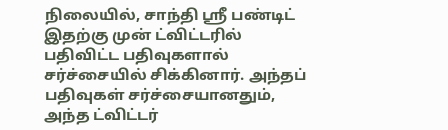நிலையில், சாந்தி ஸ்ரீ பண்டிட் இதற்கு முன் ட்விட்டரில் பதிவிட்ட‌ பதிவுகளால் சர்ச்சையில் சிக்கினார். அந்தப் பதிவுகள் சர்ச்சையானதும், அந்த‌ ட்விட்டர்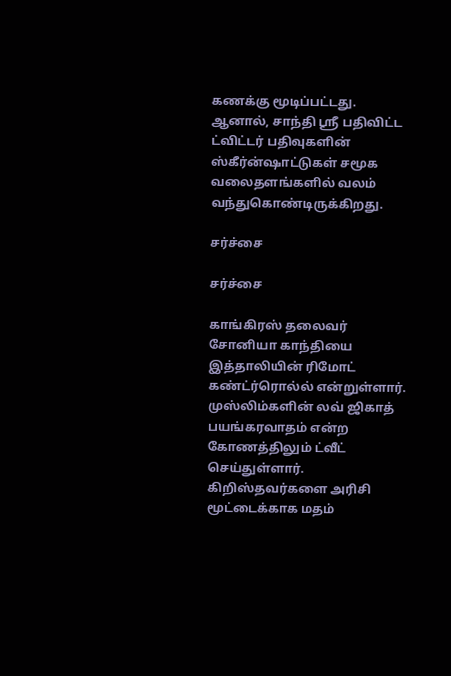கணக்கு மூடிப்பட்டது. ஆனால், சாந்தி ஸ்ரீ பதிவிட்ட ட்விட்டர் பதிவுகளின் ஸ்கீர்ன்ஷாட்டுகள் சமூக வலைதளங்களில் வலம் வந்துகொண்டிருக்கிறது.

சர்ச்சை

சர்ச்சை

காங்கிரஸ் தலைவர் சோனியா காந்தியை இத்தாலியின் ரிமோட் கண்ட்ர்ரொல்ல் என்றுள்ளார். முஸ்லிம்களின் லவ் ஜிகாத் பயங்கரவாதம் என்ற கோணத்திலும் ட்வீட் செய்துள்ளார். கிறிஸ்தவர்களை அரிசி மூட்டைக்காக மதம்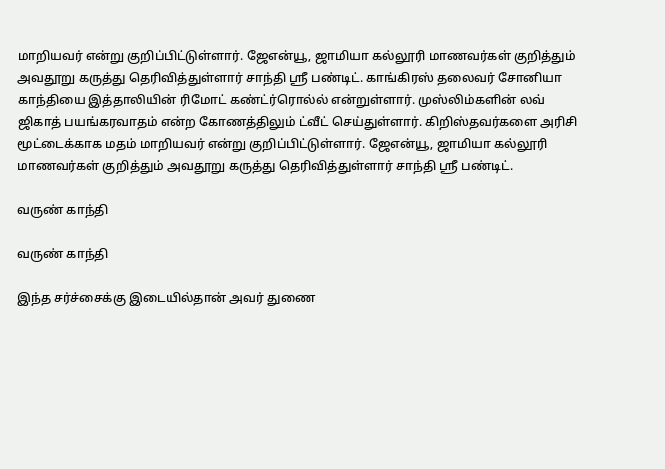மாறியவர் என்று குறிப்பிட்டுள்ளார். ஜேஎன்யூ, ஜாமியா கல்லூரி மாணவர்கள் குறித்தும் அவதூறு கருத்து தெரிவித்துள்ளார் சாந்தி ஸ்ரீ பண்டிட். காங்கிரஸ் தலைவர் சோனியா காந்தியை இத்தாலியின் ரிமோட் கண்ட்ர்ரொல்ல் என்றுள்ளார். முஸ்லிம்களின் லவ் ஜிகாத் பயங்கரவாதம் என்ற கோணத்திலும் ட்வீட் செய்துள்ளார். கிறிஸ்தவர்களை அரிசி மூட்டைக்காக மதம் மாறியவர் என்று குறிப்பிட்டுள்ளார். ஜேஎன்யூ, ஜாமியா கல்லூரி மாணவர்கள் குறித்தும் அவதூறு கருத்து தெரிவித்துள்ளார் சாந்தி ஸ்ரீ பண்டிட்.

வருண் காந்தி

வருண் காந்தி

இந்த சர்ச்சைக்கு இடையில்தான் அவர் துணை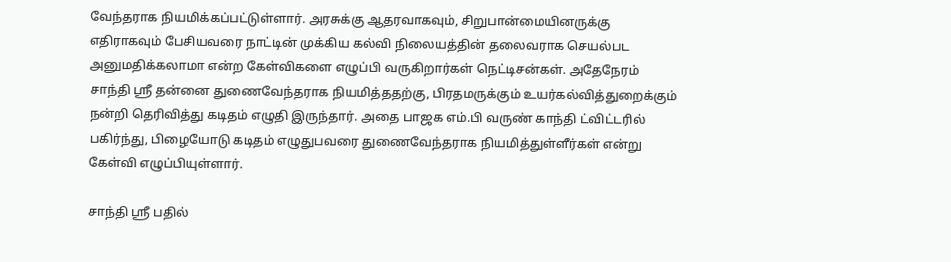வேந்தராக நியமிக்கப்பட்டுள்ளார். அரசுக்கு ஆதரவாகவும், சிறுபான்மையினருக்கு எதிராகவும் பேசியவரை நாட்டின் முக்கிய கல்வி நிலையத்தின் தலைவராக செயல்பட அனுமதிக்கலாமா என்ற கேள்விகளை எழுப்பி வருகிறார்கள் நெட்டிசன்கள். அதேநேரம் சாந்தி ஸ்ரீ தன்னை துணைவேந்தராக நியமித்ததற்கு, பிரதமருக்கும் உயர்கல்வித்துறைக்கும் நன்றி தெரிவித்து கடிதம் எழுதி இருந்தார். அதை பாஜக எம்.பி வருண் காந்தி ட்விட்டரில் பகிர்ந்து, பிழையோடு கடிதம் எழுதுபவரை துணைவேந்தராக நியமித்துள்ளீர்கள் என்று கேள்வி எழுப்பியுள்ளார்.

சாந்தி ஸ்ரீ பதில்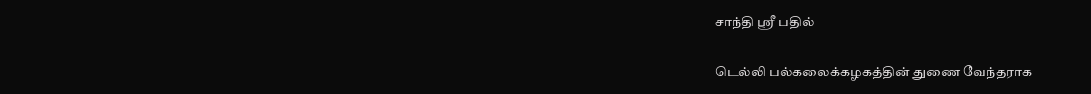சாந்தி ஸ்ரீ பதில்

டெல்லி பல்கலைக்கழகத்தின் துணை வேந்தராக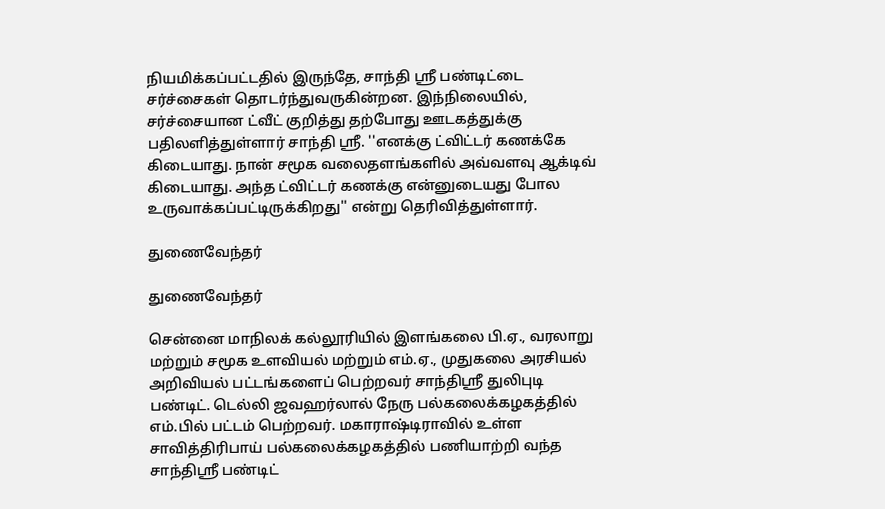நியமிக்கப்பட்டதில் இருந்தே, சாந்தி ஸ்ரீ பண்டிட்டை சர்ச்சைகள் தொடர்ந்துவருகின்றன. இந்நிலையில், சர்ச்சையான ட்வீட் குறித்து தற்போது ஊடகத்துக்கு பதிலளித்துள்ளார் சாந்தி ஸ்ரீ. ''எனக்கு ட்விட்டர் கணக்கே கிடையாது. நான் சமூக வலைதளங்களில் அவ்வளவு ஆக்டிவ் கிடையாது. அந்த ட்விட்டர் கணக்கு என்னுடையது போல உருவாக்கப்பட்டிருக்கிறது'' என்று தெரிவித்துள்ளார்.

துணைவேந்தர்

துணைவேந்தர்

சென்னை மாநிலக் கல்லூரியில் இளங்கலை பி.ஏ., வரலாறு மற்றும் சமூக உளவியல் மற்றும் எம்.ஏ., முதுகலை அரசியல் அறிவியல் பட்டங்களைப் பெற்றவர் சாந்திஸ்ரீ துலிபுடி பண்டிட். டெல்லி ஜவஹர்லால் நேரு பல்கலைக்கழகத்தில் எம்.பில் பட்டம் பெற்றவர். மகாராஷ்டிராவில் உள்ள சாவித்திரிபாய் பல்கலைக்கழகத்தில் பணியாற்றி வந்த‌ சாந்திஸ்ரீ பண்டிட்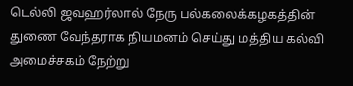டெல்லி ஜவஹர்லால் நேரு பல்கலைக்கழகத்தின் துணை வேந்தராக நியமனம் செய்து மத்திய கல்வி அமைச்சகம் நேற்று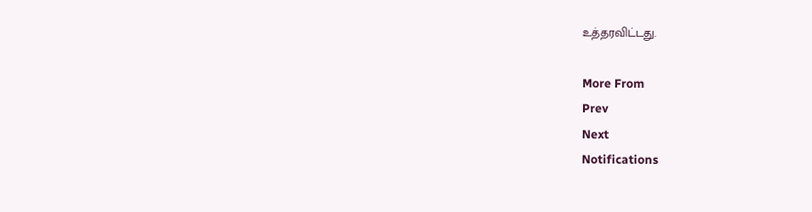உத்தரவிட்டது.

More From
Prev
Next
Notifications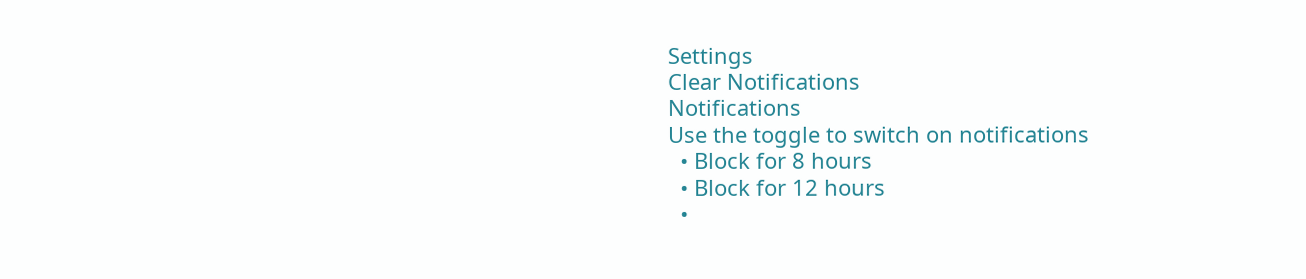Settings
Clear Notifications
Notifications
Use the toggle to switch on notifications
  • Block for 8 hours
  • Block for 12 hours
  •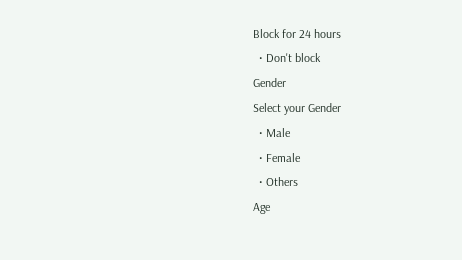Block for 24 hours
  • Don't block
Gender
Select your Gender
  • Male
  • Female
  • Others
Age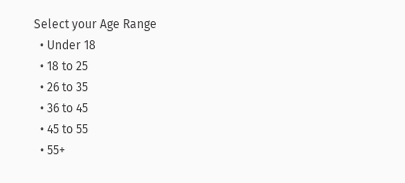Select your Age Range
  • Under 18
  • 18 to 25
  • 26 to 35
  • 36 to 45
  • 45 to 55
  • 55+